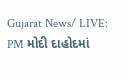Gujarat News/ LIVE: PM મોદી દાહોદમાં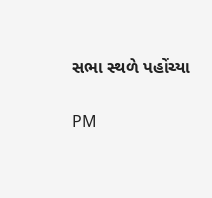સભા સ્થળે પહોંચ્યા

PM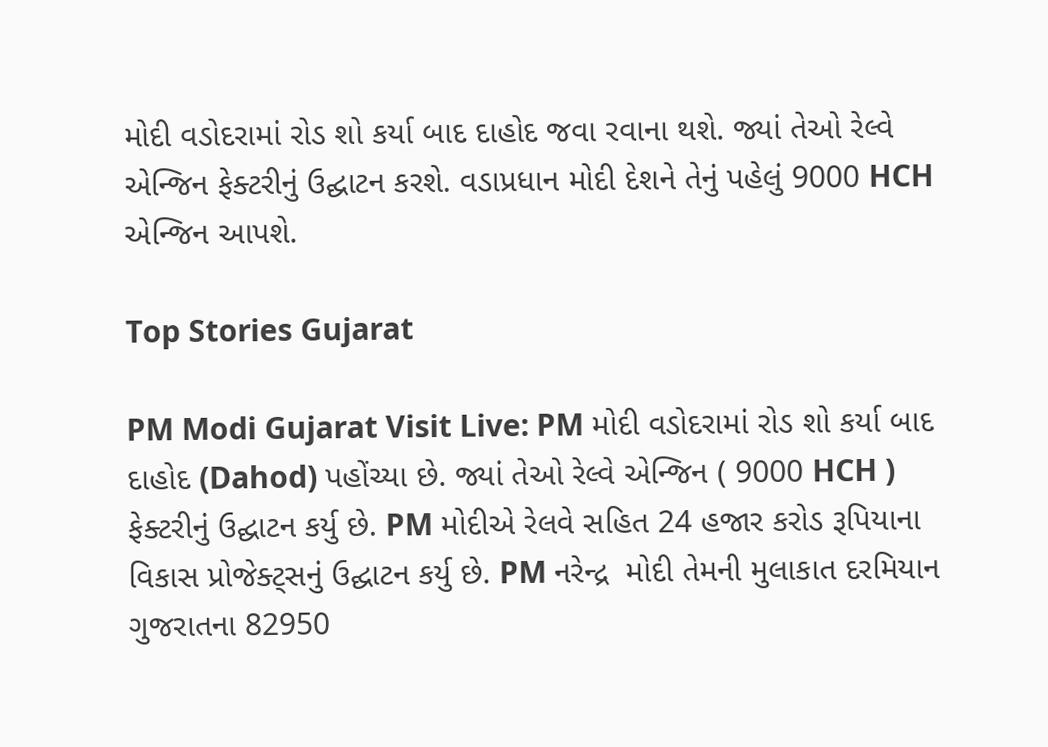મોદી વડોદરામાં રોડ શો કર્યા બાદ દાહોદ જવા રવાના થશે. જ્યાં તેઓ રેલ્વે એન્જિન ફેક્ટરીનું ઉદ્ઘાટન કરશે. વડાપ્રધાન મોદી દેશને તેનું પહેલું 9000 HCH એન્જિન આપશે.

Top Stories Gujarat

PM Modi Gujarat Visit Live: PM મોદી વડોદરામાં રોડ શો કર્યા બાદ દાહોદ (Dahod) પહોંચ્યા છે. જ્યાં તેઓ રેલ્વે એન્જિન ( 9000 HCH ) ફેક્ટરીનું ઉદ્ઘાટન કર્યુ છે. PM મોદીએ રેલવે સહિત 24 હજાર કરોડ રૂપિયાના વિકાસ પ્રોજેક્ટ્સનું ઉદ્ઘાટન કર્યુ છે. PM નરેન્દ્ર  મોદી તેમની મુલાકાત દરમિયાન ગુજરાતના 82950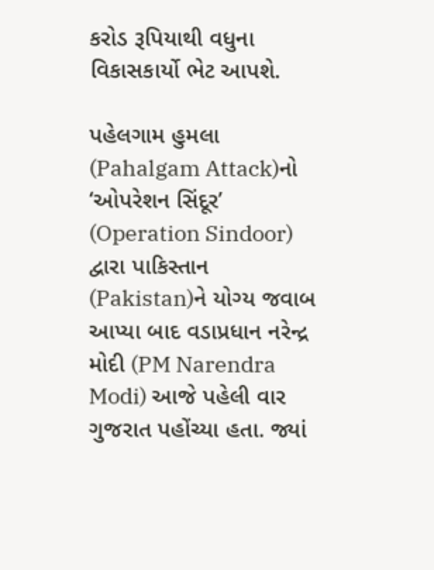કરોડ રૂપિયાથી વધુના વિકાસકાર્યો ભેટ આપશે.

પહેલગામ હુમલા (Pahalgam Attack)નો ‘ઓપરેશન સિંદૂર’ (Operation Sindoor) દ્વારા પાકિસ્તાન (Pakistan)ને યોગ્ય જવાબ આપ્યા બાદ વડાપ્રધાન નરેન્દ્ર મોદી (PM Narendra Modi) આજે પહેલી વાર ગુજરાત પહોંચ્યા હતા. જ્યાં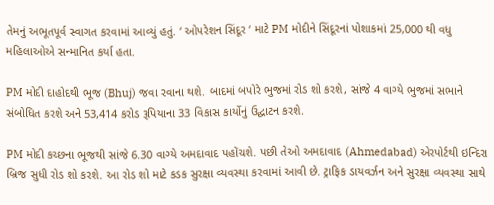તેમનું અભૂતપૂર્વ સ્વાગત કરવામાં આવ્યું હતું. ‘ ઓપરેશન સિંદૂર ‘ માટે PM મોદીને સિંદૂરનાં પોશાકમાં 25,000 થી વધુ મહિલાઓએ સન્માનિત કર્યા હતા.

PM મોદી દાહોદથી ભૂજ (Bhuj) જવા રવાના થશે. બાદમાં બપોરે ભુજમાં રોડ શો કરશે, સાંજે 4 વાગ્યે ભુજમાં સભાને સંબોધિત કરશે અને 53,414 કરોડ રૂપિયાના 33 વિકાસ કાર્યોનું ઉદ્ઘાટન કરશે.

PM મોદી કચ્છના ભૂજથી સાંજે 6.30 વાગ્યે અમદાવાદ પહોંચશે. પછી તેઓ અમદાવાદ (Ahmedabad) એરપોર્ટથી ઇન્દિરા બ્રિજ સુધી રોડ શો કરશે. આ રોડ શો માટે કડક સુરક્ષા વ્યવસ્થા કરવામાં આવી છે. ટ્રાફિક ડાયવર્ઝન અને સુરક્ષા વ્યવસ્થા સાથે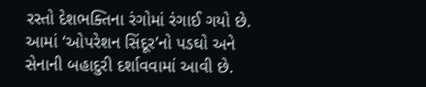રસ્તો દેશભક્તિના રંગોમાં રંગાઈ ગયો છે. આમાં ‘ઓપરેશન સિંદૂર’નો પડઘો અને સેનાની બહાદુરી દર્શાવવામાં આવી છે.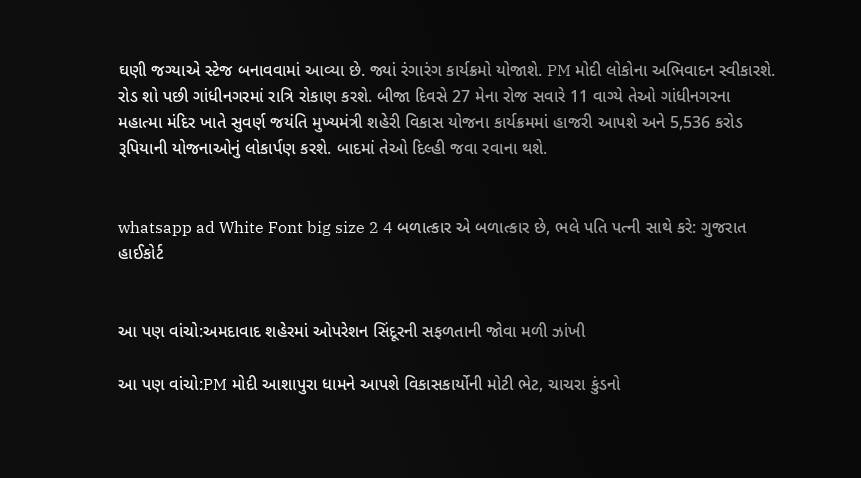ઘણી જગ્યાએ સ્ટેજ બનાવવામાં આવ્યા છે. જ્યાં રંગારંગ કાર્યક્રમો યોજાશે. PM મોદી લોકોના અભિવાદન સ્વીકારશે. રોડ શો પછી ગાંધીનગરમાં રાત્રિ રોકાણ કરશે. બીજા દિવસે 27 મેના રોજ સવારે 11 વાગ્યે તેઓ ગાંધીનગરના મહાત્મા મંદિર ખાતે સુવર્ણ જયંતિ મુખ્યમંત્રી શહેરી વિકાસ યોજના કાર્યક્રમમાં હાજરી આપશે અને 5,536 કરોડ રૂપિયાની યોજનાઓનું લોકાર્પણ કરશે. બાદમાં તેઓ દિલ્હી જવા રવાના થશે.


whatsapp ad White Font big size 2 4 બળાત્કાર એ બળાત્કાર છે, ભલે પતિ પત્ની સાથે કરે: ગુજરાત હાઈકોર્ટ


આ પણ વાંચો:અમદાવાદ શહેરમાં ઓપરેશન સિંદૂરની સફળતાની જોવા મળી ઝાંખી

આ પણ વાંચો:PM મોદી આશાપુરા ધામને આપશે વિકાસકાર્યોની મોટી ભેટ, ચાચરા કુંડનો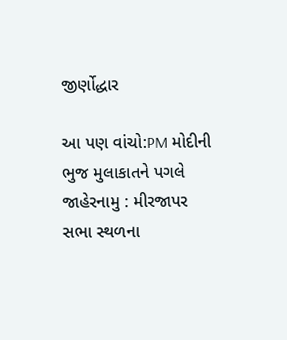જીર્ણોદ્ધાર

આ પણ વાંચો:PM મોદીની ભુજ મુલાકાતને પગલે જાહેરનામુ : મીરજાપર સભા સ્થળના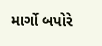માર્ગો બપોરે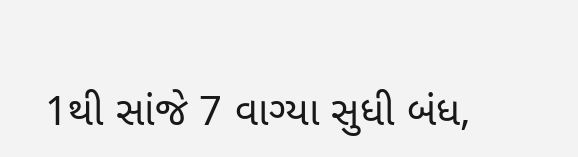1થી સાંજે 7 વાગ્યા સુધી બંધ,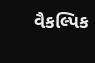વૈકલ્પિક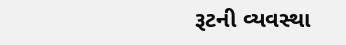રૂટની વ્યવસ્થા